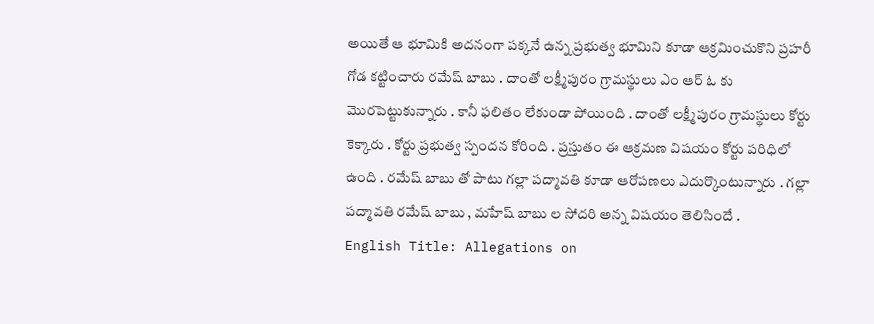అయితే ఆ భూమికి అదనంగా పక్కనే ఉన్న ప్రభుత్వ భూమిని కూడా ఆక్రమించుకొని ప్రహరీ గోడ కట్టించారు రమేష్ బాబు . దాంతో లక్ష్మీపురం గ్రామస్థులు ఎం ఆర్ ఓ కు మొరపెట్టుకున్నారు . కానీ ఫలితం లేకుండా పోయింది . దాంతో లక్ష్మీపురం గ్రామస్థులు కోర్టు కెక్కారు . కోర్టు ప్రభుత్వ స్పందన కోరింది . ప్రస్తుతం ఈ ఆక్రమణ విషయం కోర్టు పరిధిలో ఉంది . రమేష్ బాబు తో పాటు గల్లా పద్మావతి కూడా ఆరోపణలు ఎదుర్కొంటున్నారు . గల్లా పద్మావతి రమేష్ బాబు , మహేష్ బాబు ల సోదరి అన్న విషయం తెలిసిందే .
English Title: Allegations on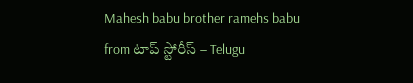Mahesh babu brother ramehs babu
from టాప్ స్టోరీస్ – Telugu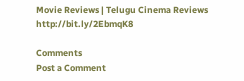Movie Reviews | Telugu Cinema Reviews http://bit.ly/2EbmqK8

Comments
Post a Comment